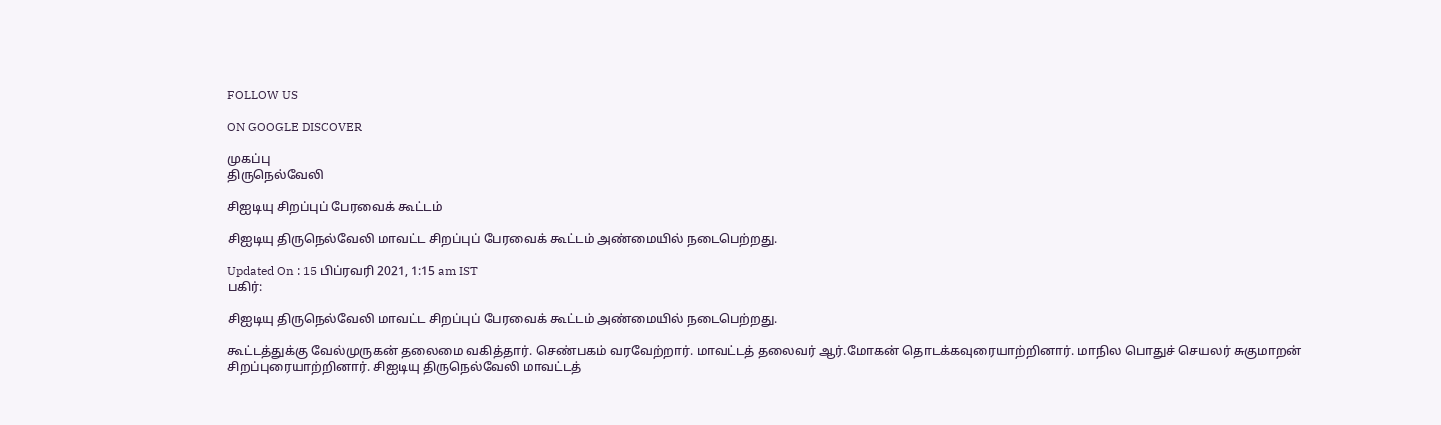FOLLOW US

ON GOOGLE DISCOVER

முகப்பு
திருநெல்வேலி

சிஐடியு சிறப்புப் பேரவைக் கூட்டம்

சிஐடியு திருநெல்வேலி மாவட்ட சிறப்புப் பேரவைக் கூட்டம் அண்மையில் நடைபெற்றது.

Updated On : 15 பிப்ரவரி 2021, 1:15 am IST
பகிர்:

சிஐடியு திருநெல்வேலி மாவட்ட சிறப்புப் பேரவைக் கூட்டம் அண்மையில் நடைபெற்றது.

கூட்டத்துக்கு வேல்முருகன் தலைமை வகித்தார். செண்பகம் வரவேற்றார். மாவட்டத் தலைவர் ஆர்.மோகன் தொடக்கவுரையாற்றினார். மாநில பொதுச் செயலர் சுகுமாறன் சிறப்புரையாற்றினார். சிஐடியு திருநெல்வேலி மாவட்டத்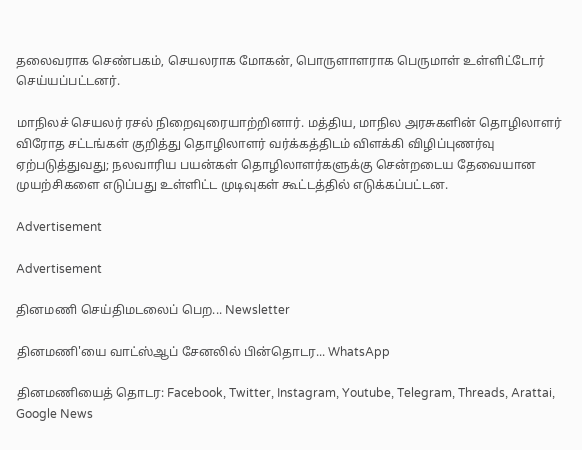தலைவராக செண்பகம், செயலராக மோகன், பொருளாளராக பெருமாள் உள்ளிட்டோர் செய்யப்பட்டனர்.

மாநிலச் செயலர் ரசல் நிறைவுரையாற்றினார். மத்திய, மாநில அரசுகளின் தொழிலாளர் விரோத சட்டங்கள் குறித்து தொழிலாளர் வர்க்கத்திடம் விளக்கி விழிப்புணர்வு ஏற்படுத்துவது; நலவாரிய பயன்கள் தொழிலாளர்களுக்கு சென்றடைய தேவையான முயற்சிகளை எடுப்பது உள்ளிட்ட முடிவுகள் கூட்டத்தில் எடுக்கப்பட்டன.

Advertisement

Advertisement

தினமணி செய்திமடலைப் பெற... Newsletter

தினமணி'யை வாட்ஸ்ஆப் சேனலில் பின்தொடர... WhatsApp

தினமணியைத் தொடர: Facebook, Twitter, Instagram, Youtube, Telegram, Threads, Arattai, Google News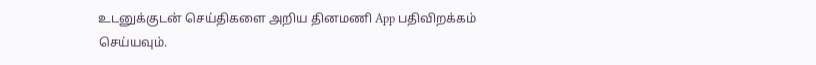உடனுக்குடன் செய்திகளை அறிய தினமணி App பதிவிறக்கம் செய்யவும்.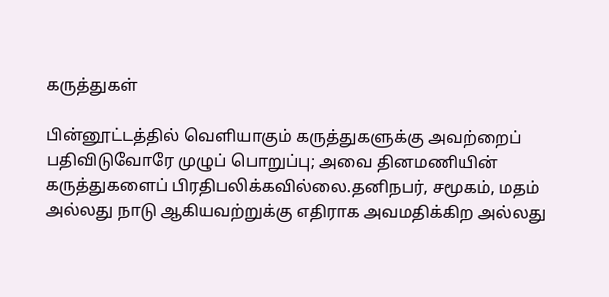கருத்துகள்

பின்னூட்டத்தில் வெளியாகும் கருத்துகளுக்கு அவற்றைப் பதிவிடுவோரே முழுப் பொறுப்பு; அவை தினமணியின் கருத்துகளைப் பிரதிபலிக்கவில்லை.தனிநபர், சமூகம், மதம் அல்லது நாடு ஆகியவற்றுக்கு எதிராக அவமதிக்கிற அல்லது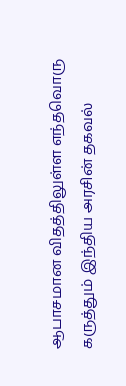ஆபாசமான விதத்திலுள்ள எந்தவொரு கருத்தும் இந்திய அரசின் தகவல்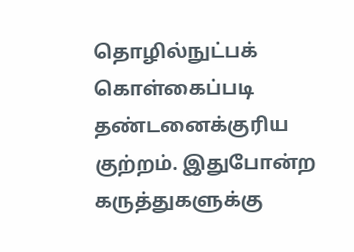தொழில்நுட்பக் கொள்கைப்படி தண்டனைக்குரிய குற்றம். இதுபோன்ற கருத்துகளுக்கு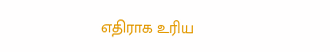எதிராக உரிய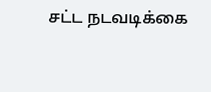சட்ட நடவடிக்கை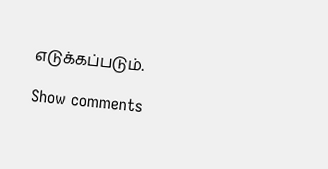எடுக்கப்படும்.

Show comments